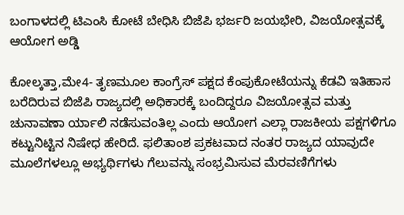ಬಂಗಾಳದಲ್ಲಿ ಟಿಎಂಸಿ ಕೋಟೆ ಬೇಧಿಸಿ ಬಿಜೆಪಿ ಭರ್ಜರಿ ಜಯಭೇರಿ, ವಿಜಯೋತ್ಸವಕ್ಕೆ ಆಯೋಗ ಅಡ್ಡಿ

ಕೋಲ್ಕತ್ತಾ,ಮೇ4- ತೃಣಮೂಲ ಕಾಂಗ್ರೆಸ್‌‍ ಪಕ್ಷದ ಕೆಂಪುಕೋಟೆಯನ್ನು ಕೆಡವಿ ಇತಿಹಾಸ ಬರೆದಿರುವ ಬಿಜೆಪಿ ರಾಜ್ಯದಲ್ಲಿ ಅಧಿಕಾರಕ್ಕೆ ಬಂದಿದ್ದರೂ ವಿಜಯೋತ್ಸವ ಮತ್ತು ಚುನಾವಣಾ ರ್ಯಾಲಿ ನಡೆಸುವಂತಿಲ್ಲ ಎಂದು ಆಯೋಗ ಎಲ್ಲಾ ರಾಜಕೀಯ ಪಕ್ಷಗಳಿಗೂ ಕಟ್ಟುನಿಟ್ಟಿನ ನಿಷೇಧ ಹೇರಿದೆ. ಫಲಿತಾಂಶ ಪ್ರಕಟವಾದ ನಂತರ ರಾಜ್ಯದ ಯಾವುದೇ ಮೂಲೆಗಳಲ್ಲೂ ಅಭ್ಯರ್ಥಿಗಳು ಗೆಲುವನ್ನು ಸಂಭ್ರಮಿಸುವ ಮೆರವಣಿಗೆಗಳು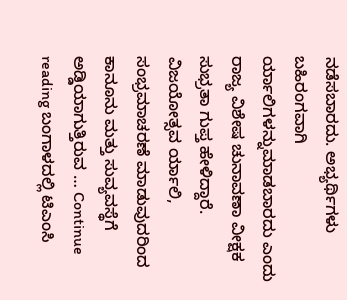ನಡೆಸಬಾರದು. ಅಭ್ಯರ್ಥಿಗಳು ಬಹಿರಂಗವಾಗಿ ರ್ಯಾಲಿಗಳನ್ನುಮಾಡಬಾರದು ಎಂದು ರಾಜ್ಯ ವಿಶೇಷ ಚುನಾವಣಾ ವೀಕ್ಷಕ ಸುಭ್ರತಾ ಗುಪ್ತ ಹೇಳಿದ್ದಾರೆ. ವಿಜಯೋತ್ಸವ ರ್ಯಾಲಿ, ಸಂಭ್ರಮಾಚರಣೆ ಮಾಡುವುದರಿಂದ ಕಾನೂನು ಮತ್ತು ಸುವ್ಯವಸ್ಥೆಗೆ ಅಡ್ಡಿಯಾಗುತ್ತಿರುವ … Continue reading ಬಂಗಾಳದಲ್ಲಿ ಟಿಎಂಸಿ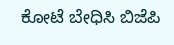ಕೋಟೆ ಬೇಧಿಸಿ ಬಿಜೆಪಿ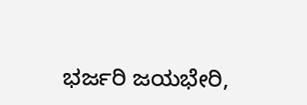ಭರ್ಜರಿ ಜಯಭೇರಿ,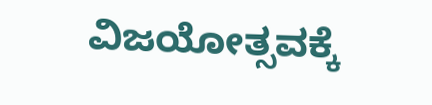ವಿಜಯೋತ್ಸವಕ್ಕೆ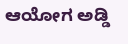ಆಯೋಗ ಅಡ್ಡಿ